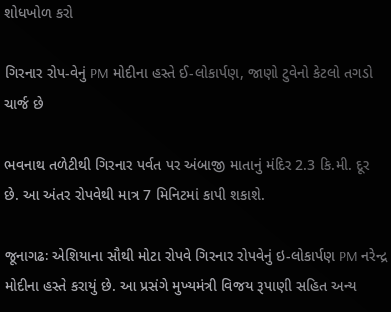શોધખોળ કરો

ગિરનાર રોપ-વેનું PM મોદીના હસ્તે ઈ-લોકાર્પણ, જાણો ટુવેનો કેટલો તગડો ચાર્જ છે

ભવનાથ તળેટીથી ગિરનાર પર્વત પર અંબાજી માતાનું મંદિર 2.3 કિ.મી. દૂર છે. આ અંતર રોપવેથી માત્ર 7 મિનિટમાં કાપી શકાશે.

જૂનાગઢઃ એશિયાના સૌથી મોટા રોપવે ગિરનાર રોપવેનું ઇ-લોકાર્પણ PM નરેન્દ્ર મોદીના હસ્તે કરાયું છે. આ પ્રસંગે મુખ્યમંત્રી વિજય રૂપાણી સહિત અન્ય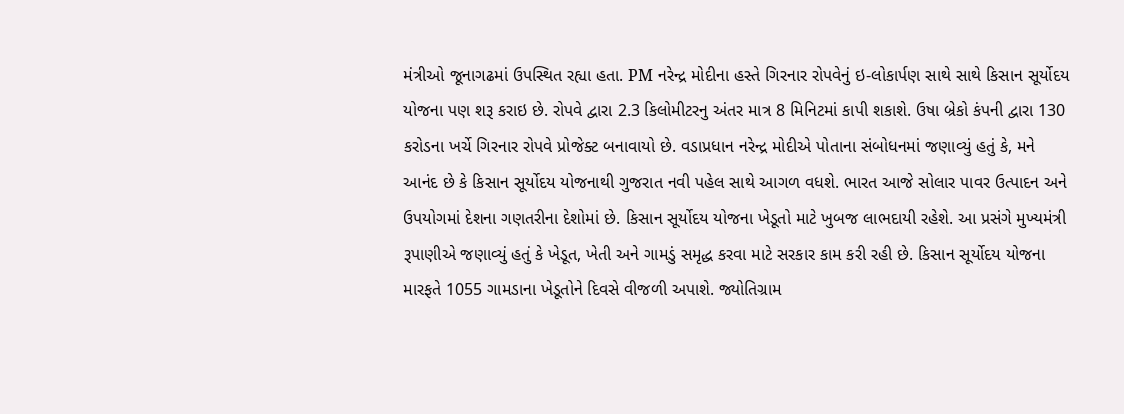મંત્રીઓ જૂનાગઢમાં ઉપસ્થિત રહ્યા હતા. PM નરેન્દ્ર મોદીના હસ્તે ગિરનાર રોપવેનું ઇ-લોકાર્પણ સાથે સાથે કિસાન સૂર્યોદય યોજના પણ શરૂ કરાઇ છે. રોપવે દ્વારા 2.3 કિલોમીટરનુ અંતર માત્ર 8 મિનિટમાં કાપી શકાશે. ઉષા બ્રેકો કંપની દ્વારા 130 કરોડના ખર્ચે ગિરનાર રોપવે પ્રોજેક્ટ બનાવાયો છે. વડાપ્રધાન નરેન્દ્ર મોદીએ પોતાના સંબોધનમાં જણાવ્યું હતું કે, મને આનંદ છે કે કિસાન સૂર્યોદય યોજનાથી ગુજરાત નવી પહેલ સાથે આગળ વધશે. ભારત આજે સોલાર પાવર ઉત્પાદન અને ઉપયોગમાં દેશના ગણતરીના દેશોમાં છે. કિસાન સૂર્યોદય યોજના ખેડૂતો માટે ખુબજ લાભદાયી રહેશે. આ પ્રસંગે મુખ્યમંત્રી રૂપાણીએ જણાવ્યું હતું કે ખેડૂત, ખેતી અને ગામડું સમૃદ્ધ કરવા માટે સરકાર કામ કરી રહી છે. કિસાન સૂર્યોદય યોજના મારફતે 1055 ગામડાના ખેડૂતોને દિવસે વીજળી અપાશે. જ્યોતિગ્રામ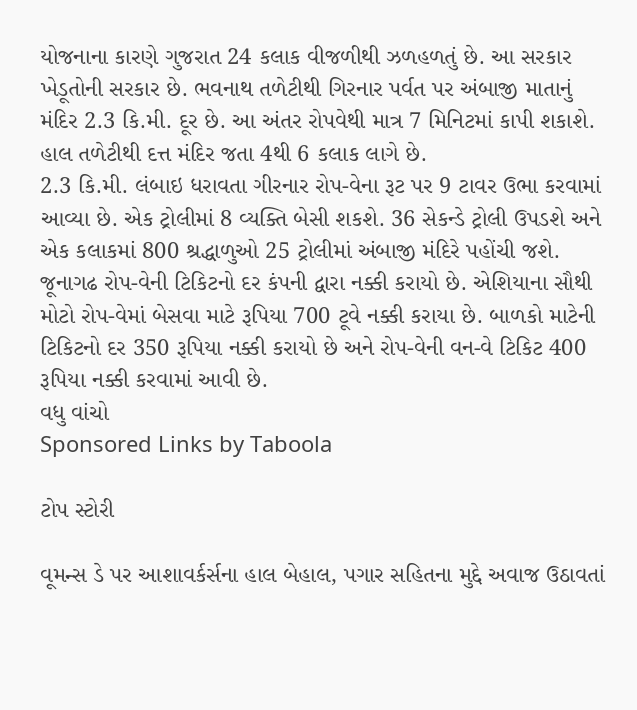યોજનાના કારણે ગુજરાત 24 કલાક વીજળીથી ઝળહળતું છે. આ સરકાર ખેડૂતોની સરકાર છે. ભવનાથ તળેટીથી ગિરનાર પર્વત પર અંબાજી માતાનું મંદિર 2.3 કિ.મી. દૂર છે. આ અંતર રોપવેથી માત્ર 7 મિનિટમાં કાપી શકાશે. હાલ તળેટીથી દત્ત મંદિર જતા 4થી 6 કલાક લાગે છે.
2.3 કિ.મી. લંબાઇ ધરાવતા ગીરનાર રોપ-વેના રૂટ પર 9 ટાવર ઉભા કરવામાં આવ્યા છે. એક ટ્રોલીમાં 8 વ્યક્તિ બેસી શકશે. 36 સેકન્ડે ટ્રોલી ઉપડશે અને એક કલાકમાં 800 શ્રદ્ધાળુઓ 25 ટ્રોલીમાં અંબાજી મંદિરે પહોંચી જશે. જૂનાગઢ રોપ-વેની ટિકિટનો દર કંપની દ્વારા નક્કી કરાયો છે. એશિયાના સૌથી મોટો રોપ-વેમાં બેસવા માટે રૂપિયા 700 ટૂવે નક્કી કરાયા છે. બાળકો માટેની ટિકિટનો દર 350 રૂપિયા નક્કી કરાયો છે અને રોપ-વેની વન-વે ટિકિટ 400 રૂપિયા નક્કી કરવામાં આવી છે.
વધુ વાંચો
Sponsored Links by Taboola

ટોપ સ્ટોરી

વૂમન્સ ડે પર આશાવર્કર્સના હાલ બેહાલ, પગાર સહિતના મુદ્દે અવાજ ઉઠાવતાં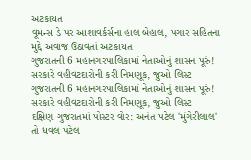અટકાયત
વૂમન્સ ડે પર આશાવર્કર્સના હાલ બેહાલ, પગાર સહિતના મુદ્દે અવાજ ઉઠાવતાં અટકાયત
ગુજરાતની 6 મહાનગરપાલિકામાં નેતાઓનું શાસન પૂરું! સરકારે વહીવટદારોની કરી નિમણૂક, જુઓ લિસ્ટ
ગુજરાતની 6 મહાનગરપાલિકામાં નેતાઓનું શાસન પૂરું! સરકારે વહીવટદારોની કરી નિમણૂક, જુઓ લિસ્ટ
દક્ષિણ ગુજરાતમાં પોસ્ટર વોર: અનંત પટેલ 'મુંગેરીલાલ' તો ધવલ પટેલ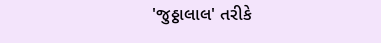'જુઠ્ઠાલાલ' તરીકે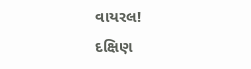વાયરલ!
દક્ષિણ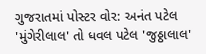ગુજરાતમાં પોસ્ટર વોર: અનંત પટેલ 'મુંગેરીલાલ' તો ધવલ પટેલ 'જુઠ્ઠાલાલ'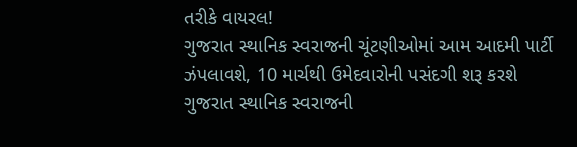તરીકે વાયરલ!
ગુજરાત સ્થાનિક સ્વરાજની ચૂંટણીઓમાં આમ આદમી પાર્ટી ઝંપલાવશે, 10 માર્ચથી ઉમેદવારોની પસંદગી શરૂ કરશે
ગુજરાત સ્થાનિક સ્વરાજની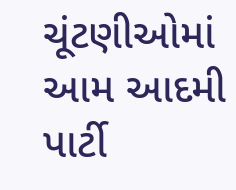ચૂંટણીઓમાં આમ આદમી પાર્ટી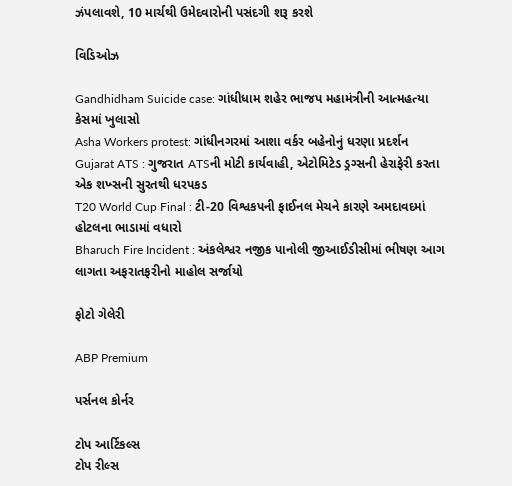ઝંપલાવશે, 10 માર્ચથી ઉમેદવારોની પસંદગી શરૂ કરશે

વિડિઓઝ

Gandhidham Suicide case: ગાંધીધામ શહેર ભાજપ મહામંત્રીની આત્મહત્યા કેસમાં ખુલાસો
Asha Workers protest: ગાંધીનગરમાં આશા વર્કર બહેનોનું ધરણા પ્રદર્શન
Gujarat ATS : ગુજરાત ATSની મોટી કાર્યવાહી, એટોમિટેડ ડ્રગ્સની હેરાફેરી કરતા એક શખ્સની સુરતથી ધરપકડ
T20 World Cup Final : ટી-20 વિશ્વકપની ફાઈનલ મેચને કારણે અમદાવદમાં હોટલના ભાડામાં વધારો
Bharuch Fire Incident : અંકલેશ્વર નજીક પાનોલી જીઆઈડીસીમાં ભીષણ આગ લાગતા અફરાતફરીનો માહોલ સર્જાયો

ફોટો ગેલેરી

ABP Premium

પર્સનલ કોર્નર

ટોપ આર્ટિકલ્સ
ટોપ રીલ્સ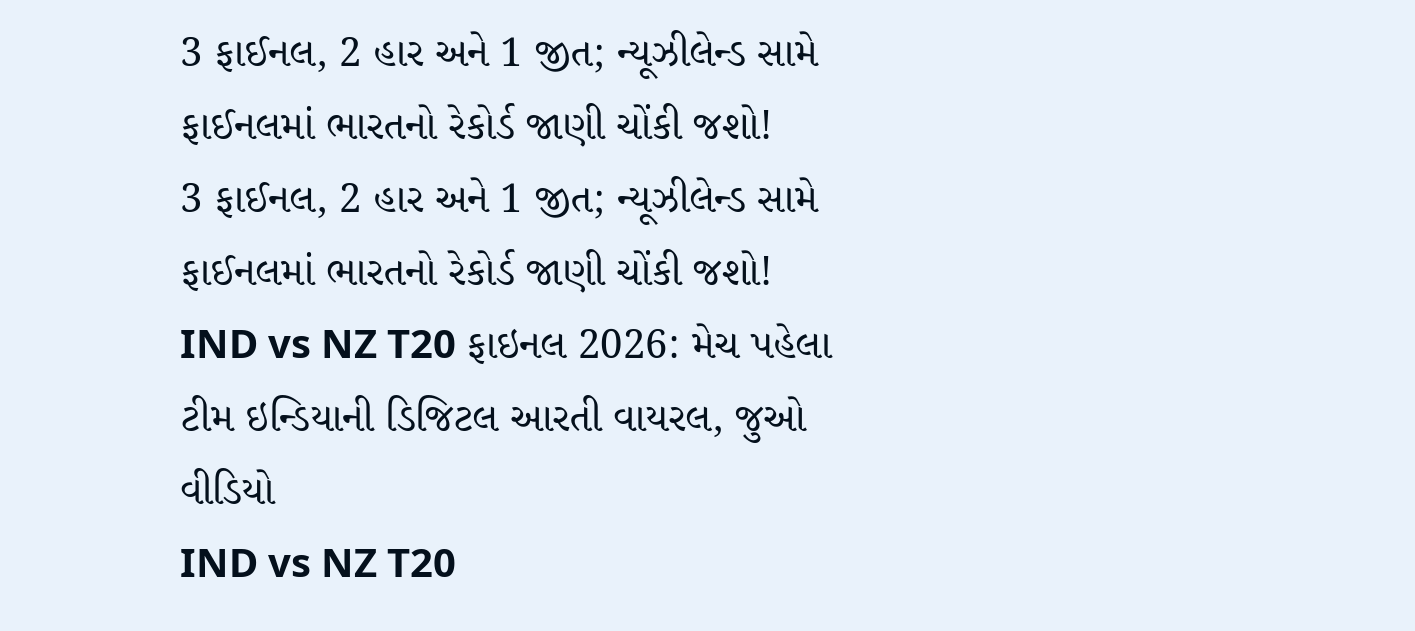3 ફાઈનલ, 2 હાર અને 1 જીત; ન્યૂઝીલેન્ડ સામે ફાઈનલમાં ભારતનો રેકોર્ડ જાણી ચોંકી જશો!
3 ફાઈનલ, 2 હાર અને 1 જીત; ન્યૂઝીલેન્ડ સામે ફાઈનલમાં ભારતનો રેકોર્ડ જાણી ચોંકી જશો!
IND vs NZ T20 ફાઇનલ 2026: મેચ પહેલા ટીમ ઇન્ડિયાની ડિજિટલ આરતી વાયરલ, જુઓ વીડિયો
IND vs NZ T20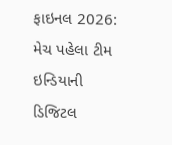ફાઇનલ 2026: મેચ પહેલા ટીમ ઇન્ડિયાની ડિજિટલ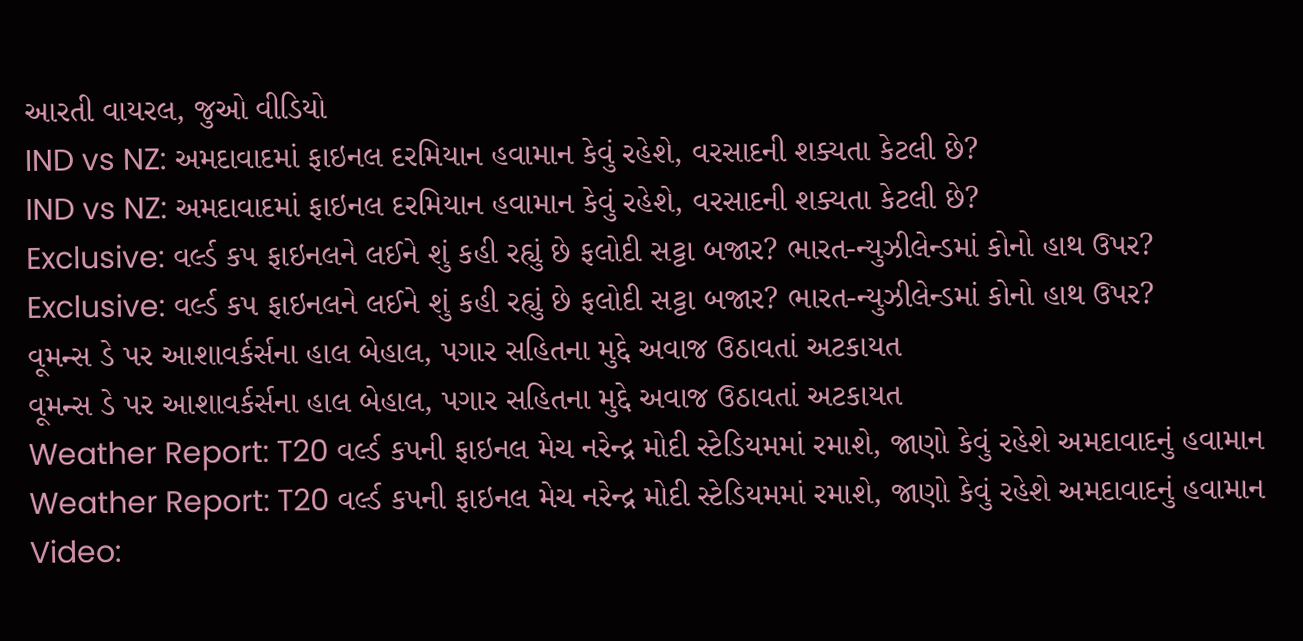આરતી વાયરલ, જુઓ વીડિયો
IND vs NZ: અમદાવાદમાં ફાઇનલ દરમિયાન હવામાન કેવું રહેશે, વરસાદની શક્યતા કેટલી છે?
IND vs NZ: અમદાવાદમાં ફાઇનલ દરમિયાન હવામાન કેવું રહેશે, વરસાદની શક્યતા કેટલી છે?
Exclusive: વર્લ્ડ કપ ફાઇનલને લઈને શું કહી રહ્યું છે ફલોદી સટ્ટા બજાર? ભારત-ન્યુઝીલેન્ડમાં કોનો હાથ ઉપર?
Exclusive: વર્લ્ડ કપ ફાઇનલને લઈને શું કહી રહ્યું છે ફલોદી સટ્ટા બજાર? ભારત-ન્યુઝીલેન્ડમાં કોનો હાથ ઉપર?
વૂમન્સ ડે પર આશાવર્કર્સના હાલ બેહાલ, પગાર સહિતના મુદ્દે અવાજ ઉઠાવતાં અટકાયત
વૂમન્સ ડે પર આશાવર્કર્સના હાલ બેહાલ, પગાર સહિતના મુદ્દે અવાજ ઉઠાવતાં અટકાયત
Weather Report: T20 વર્લ્ડ કપની ફાઇનલ મેચ નરેન્દ્ર મોદી સ્ટેડિયમમાં રમાશે, જાણો કેવું રહેશે અમદાવાદનું હવામાન
Weather Report: T20 વર્લ્ડ કપની ફાઇનલ મેચ નરેન્દ્ર મોદી સ્ટેડિયમમાં રમાશે, જાણો કેવું રહેશે અમદાવાદનું હવામાન
Video: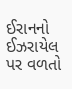ઈરાનનો ઈઝરાયેલ પર વળતો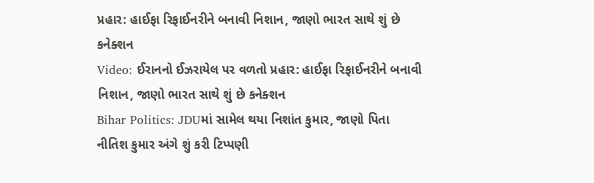પ્રહાર: હાઈફા રિફાઈનરીને બનાવી નિશાન, જાણો ભારત સાથે શું છે કનેક્શન
Video: ઈરાનનો ઈઝરાયેલ પર વળતો પ્રહાર: હાઈફા રિફાઈનરીને બનાવી નિશાન, જાણો ભારત સાથે શું છે કનેક્શન
Bihar Politics: JDUમાં સામેલ થયા નિશાંત કુમાર, જાણો પિતા નીતિશ કુમાર અંગે શું કરી ટિપ્પણી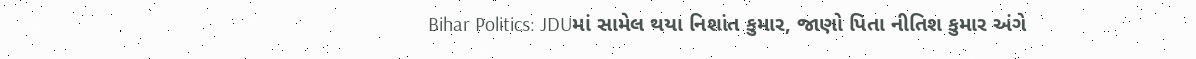Bihar Politics: JDUમાં સામેલ થયા નિશાંત કુમાર, જાણો પિતા નીતિશ કુમાર અંગે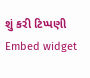શું કરી ટિપ્પણી
Embed widget